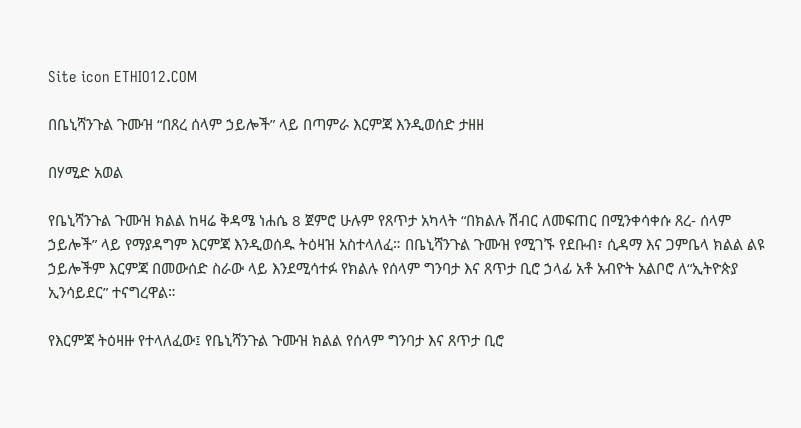Site icon ETHIO12.COM

በቤኒሻንጉል ጉሙዝ “በጸረ ሰላም ኃይሎች” ላይ በጣምራ እርምጃ እንዲወሰድ ታዘዘ

በሃሚድ አወል

የቤኒሻንጉል ጉሙዝ ክልል ከዛሬ ቅዳሜ ነሐሴ 8 ጀምሮ ሁሉም የጸጥታ አካላት “በክልሉ ሽብር ለመፍጠር በሚንቀሳቀሱ ጸረ- ሰላም ኃይሎች” ላይ የማያዳግም እርምጃ እንዲወሰዱ ትዕዛዝ አስተላለፈ። በቤኒሻንጉል ጉሙዝ የሚገኙ የደቡብ፣ ሲዳማ እና ጋምቤላ ክልል ልዩ ኃይሎችም እርምጃ በመውሰድ ስራው ላይ እንደሚሳተፉ የክልሉ የሰላም ግንባታ እና ጸጥታ ቢሮ ኃላፊ አቶ አብዮት አልቦሮ ለ“ኢትዮጵያ ኢንሳይደር” ተናግረዋል።

የእርምጃ ትዕዛዙ የተላለፈው፤ የቤኒሻንጉል ጉሙዝ ክልል የሰላም ግንባታ እና ጸጥታ ቢሮ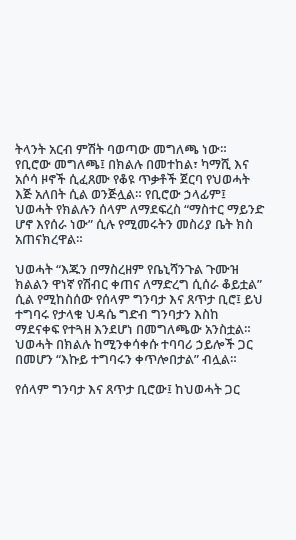ትላንት አርብ ምሽት ባወጣው መግለጫ ነው። የቢሮው መግለጫ፤ በክልሉ በመተከል፣ ካማሺ እና አሶሳ ዞኖች ሲፈጸሙ የቆዩ ጥቃቶች ጀርባ የህወሓት እጅ አለበት ሲል ወንጅሏል። የቢሮው ኃላፊም፤ ህወሓት የክልሉን ሰላም ለማደፍረስ “ማስተር ማይንድ ሆኖ እየሰራ ነው” ሲሉ የሚመሩትን መስሪያ ቤት ክስ አጠናክረዋል።

ህወሓት “እጁን በማስረዘም የቤኒሻንጉል ጉሙዝ ክልልን ዋነኛ የሽብር ቀጠና ለማድረግ ሲሰራ ቆይቷል” ሲል የሚከስሰው የሰላም ግንባታ እና ጸጥታ ቢሮ፤ ይህ ተግባሩ የታላቁ ህዳሴ ግድብ ግንባታን እስከ ማደናቀፍ የተጓዘ እንደሆነ በመግለጫው አንስቷል። ህወሓት በክልሉ ከሚንቀሳቀሱ ተባባሪ ኃይሎች ጋር በመሆን “እኩይ ተግባሩን ቀጥሎበታል” ብሏል።

የሰላም ግንባታ እና ጸጥታ ቢሮው፤ ከህወሓት ጋር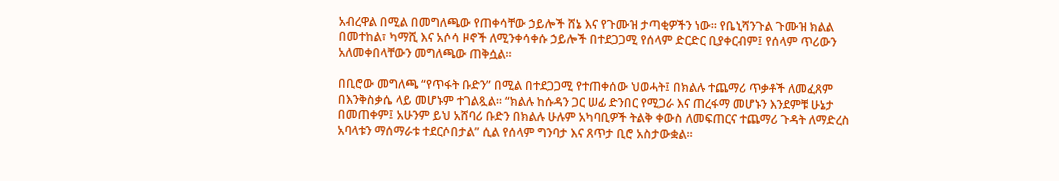አብረዋል በሚል በመግለጫው የጠቀሳቸው ኃይሎች ሸኔ እና የጉሙዝ ታጣቂዎችን ነው። የቤኒሻንጉል ጉሙዝ ክልል በመተከል፣ ካማሺ እና አሶሳ ዞኖች ለሚንቀሳቀሱ ኃይሎች በተደጋጋሚ የሰላም ድርድር ቢያቀርብም፤ የሰላም ጥሪውን አለመቀበላቸውን መግለጫው ጠቅሷል።

በቢሮው መግለጫ “የጥፋት ቡድን” በሚል በተደጋጋሚ የተጠቀሰው ህወሓት፤ በክልሉ ተጨማሪ ጥቃቶች ለመፈጸም በእንቅስቃሴ ላይ መሆኑም ተገልጿል። “ክልሉ ከሱዳን ጋር ሠፊ ድንበር የሚጋራ እና ጠረፋማ መሆኑን እንደምቹ ሁኔታ በመጠቀም፤ አሁንም ይህ አሸባሪ ቡድን በክልሉ ሁሉም አካባቢዎች ትልቅ ቀውስ ለመፍጠርና ተጨማሪ ጉዳት ለማድረስ አባላቱን ማሰማራቱ ተደርሶበታል” ሲል የሰላም ግንባታ እና ጸጥታ ቢሮ አስታውቋል።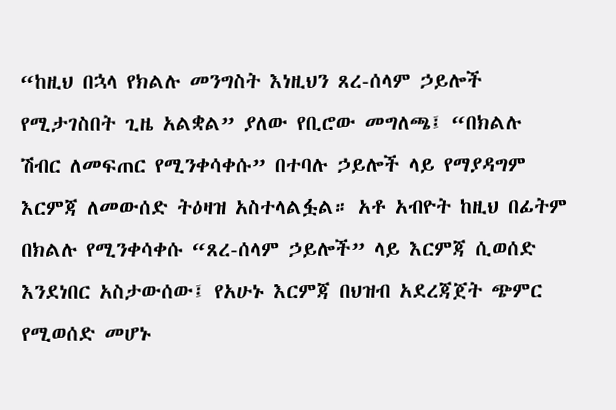“ከዚህ በኋላ የክልሉ መንግስት እነዚህን ጸረ-ሰላም ኃይሎች የሚታገስበት ጊዜ አልቋል” ያለው የቢሮው መግለጫ፤ “በክልሉ ሽብር ለመፍጠር የሚንቀሳቀሱ” በተባሉ ኃይሎች ላይ የማያዳግም እርምጃ ለመውሰድ ትዕዛዝ አስተላልፏል። አቶ አብዮት ከዚህ በፊትም በክልሉ የሚንቀሳቀሱ “ጸረ-ሰላም ኃይሎች” ላይ እርምጃ ሲወሰድ እንደነበር አስታውሰው፤ የአሁኑ እርምጃ በህዝብ አደረጃጀት ጭምር የሚወሰድ መሆኑ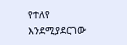የተለየ እንደሚያደርገው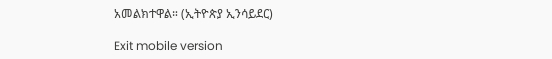አመልክተዋል። (ኢትዮጵያ ኢንሳይደር)

Exit mobile version